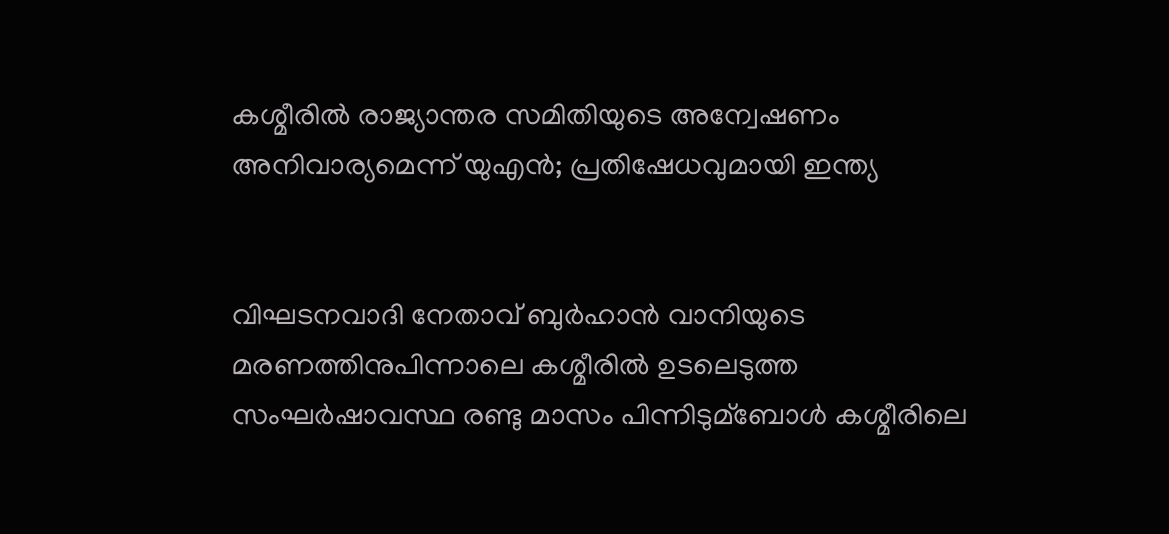കശ്മീരില്‍ രാജ്യാന്തര സമിതിയുടെ അന്വേഷണം അനിവാര്യമെന്ന് യുഎന്‍; പ്രതിഷേധവുമായി ഇന്ത്യ


വിഘടനവാദി നേതാവ് ബുര്‍ഹാന്‍ വാനിയുടെ മരണത്തിനുപിന്നാലെ കശ്മീരില്‍ ഉടലെടുത്ത സംഘര്‍ഷാവസ്ഥ രണ്ടു മാസം പിന്നിടുമ്ബോള്‍ കശ്മീരിലെ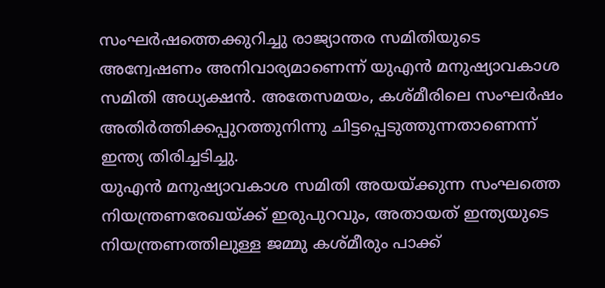സംഘര്‍ഷത്തെക്കുറിച്ചു രാജ്യാന്തര സമിതിയുടെ അന്വേഷണം അനിവാര്യമാണെന്ന് യുഎന്‍ മനുഷ്യാവകാശ സമിതി അധ്യക്ഷന്‍. അതേസമയം, കശ്മീരിലെ സംഘര്‍ഷം അതിര്‍ത്തിക്കപ്പുറത്തുനിന്നു ചിട്ടപ്പെടുത്തുന്നതാണെന്ന് ഇന്ത്യ തിരിച്ചടിച്ചു.
യുഎന്‍ മനുഷ്യാവകാശ സമിതി അയയ്ക്കുന്ന സംഘത്തെ നിയന്ത്രണരേഖയ്ക്ക് ഇരുപുറവും, അതായത് ഇന്ത്യയുടെ നിയന്ത്രണത്തിലുള്ള ജമ്മു കശ്മീരും പാക്ക്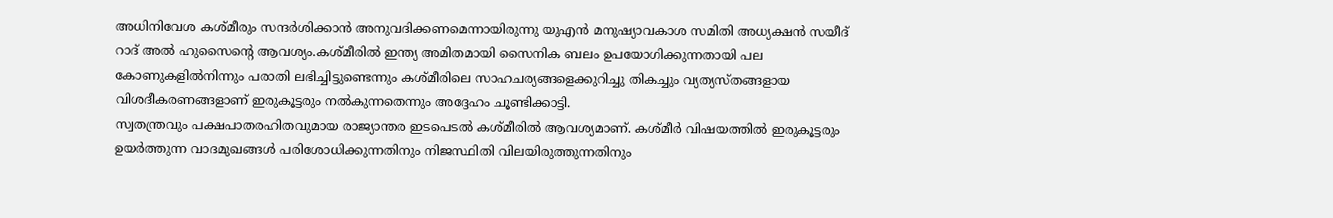അധിനിവേശ കശ്മീരും സന്ദര്‍ശിക്കാന്‍ അനുവദിക്കണമെന്നായിരുന്നു യുഎന്‍ മനുഷ്യാവകാശ സമിതി അധ്യക്ഷന്‍ സയീദ് റാദ് അല്‍ ഹുസൈന്റെ ആവശ്യം.കശ്മീരില്‍ ഇന്ത്യ അമിതമായി സൈനിക ബലം ഉപയോഗിക്കുന്നതായി പല കോണുകളില്‍നിന്നും പരാതി ലഭിച്ചിട്ടുണ്ടെന്നും കശ്മീരിലെ സാഹചര്യങ്ങളെക്കുറിച്ചു തികച്ചും വ്യത്യസ്തങ്ങളായ വിശദീകരണങ്ങളാണ് ഇരുകൂട്ടരും നല്‍കുന്നതെന്നും അദ്ദേഹം ചൂണ്ടിക്കാട്ടി.
സ്വതന്ത്രവും പക്ഷപാതരഹിതവുമായ രാജ്യാന്തര ഇടപെടല്‍ കശ്മീരില്‍ ആവശ്യമാണ്. കശ്മീര്‍ വിഷയത്തില്‍ ഇരുകൂട്ടരും ഉയര്‍ത്തുന്ന വാദമുഖങ്ങള്‍ പരിശോധിക്കുന്നതിനും നിജസ്ഥിതി വിലയിരുത്തുന്നതിനും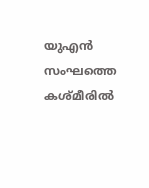യുഎന്‍ സംഘത്തെ കശ്മീരില്‍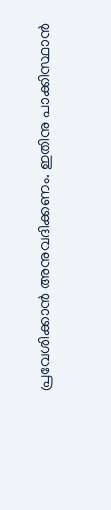പ്രവേശിക്കാന്‍ അനുവദിക്കണം. ഇതിനു പാക്കിസ്ഥാന്‍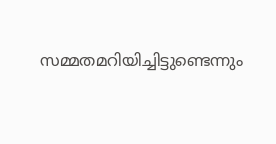സമ്മതമറിയിച്ചിട്ടുണ്ടെന്നും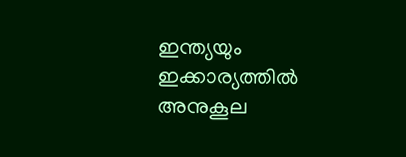ഇന്ത്യയും ഇക്കാര്യത്തില്‍ അനുകൂല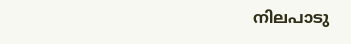നിലപാടു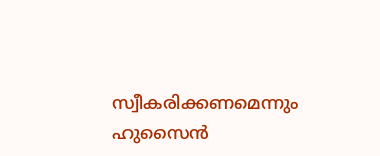സ്വീകരിക്കണമെന്നും ഹുസൈന്‍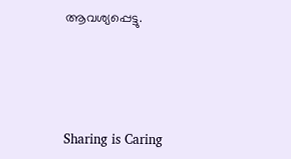ആവശ്യപ്പെട്ടു.




Sharing is Caring